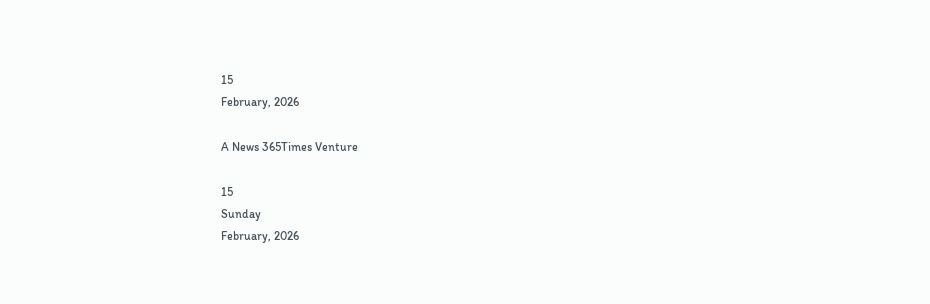15
February, 2026

A News 365Times Venture

15
Sunday
February, 2026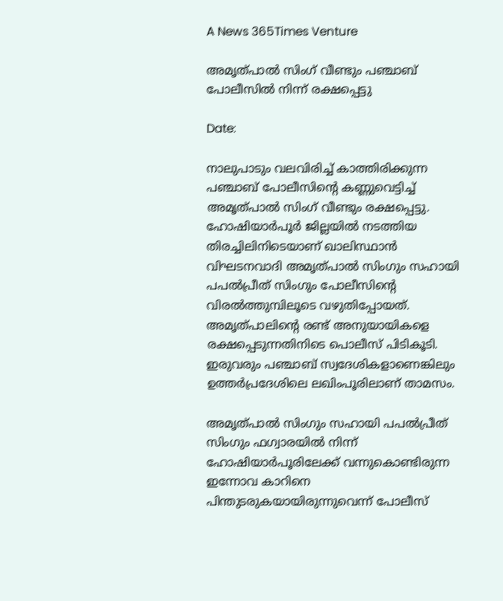A News 365Times Venture

അമൃത്പാൽ സിംഗ് വീണ്ടും പഞ്ചാബ് പോലീസിൽ നിന്ന് രക്ഷപ്പെട്ടു

Date:

നാലുപാടും വലവിരിച്ച് കാത്തിരിക്കുന്ന പഞ്ചാബ് പോലീസിന്റെ കണ്ണുവെട്ടിച്ച് അമൃത്പാൽ സിംഗ് വീണ്ടും രക്ഷപ്പെട്ടു. ഹോഷിയാർപൂർ ജില്ലയിൽ നടത്തിയ തിരച്ചിലിനിടെയാണ് ഖാലിസ്ഥാൻ വിഘടനവാദി അമൃത്പാൽ സിംഗും സഹായി പപൽപ്രീത് സിംഗും പോലീസിന്റെ വിരൽത്തുമ്പിലൂടെ വഴുതിപ്പോയത്. അമൃത്പാലിന്റെ രണ്ട് അനുയായികളെ രക്ഷപ്പെടുന്നതിനിടെ പൊലീസ് പിടികൂടി. ഇരുവരും പഞ്ചാബ് സ്വദേശികളാണെങ്കിലും ഉത്തർപ്രദേശിലെ ലഖിംപൂരിലാണ് താമസം.

അമൃത്പാൽ സിംഗും സഹായി പപൽപ്രീത് സിംഗും ഫഗ്വാരയിൽ നിന്ന് ഹോഷിയാർപൂരിലേക്ക് വന്നുകൊണ്ടിരുന്ന ഇന്നോവ കാറിനെ പിന്തുടരുകയായിരുന്നുവെന്ന് പോലീസ്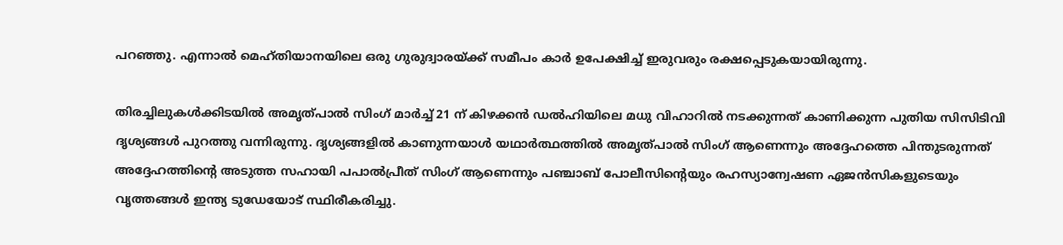പറഞ്ഞു. എന്നാൽ മെഹ്തിയാനയിലെ ഒരു ഗുരുദ്വാരയ്ക്ക് സമീപം കാർ ഉപേക്ഷിച്ച് ഇരുവരും രക്ഷപ്പെടുകയായിരുന്നു.

തിരച്ചിലുകൾക്കിടയിൽ അമൃത്പാൽ സിംഗ് മാർച്ച് 21 ന് കിഴക്കൻ ഡൽഹിയിലെ മധു വിഹാറിൽ നടക്കുന്നത് കാണിക്കുന്ന പുതിയ സിസിടിവി ദൃശ്യങ്ങൾ പുറത്തു വന്നിരുന്നു. ദൃശ്യങ്ങളിൽ കാണുന്നയാൾ യഥാർത്ഥത്തിൽ അമൃത്പാൽ സിംഗ് ആണെന്നും അദ്ദേഹത്തെ പിന്തുടരുന്നത് അദ്ദേഹത്തിന്റെ അടുത്ത സഹായി പപാൽപ്രീത് സിംഗ് ആണെന്നും പഞ്ചാബ് പോലീസിന്റെയും രഹസ്യാന്വേഷണ ഏജൻസികളുടെയും വൃത്തങ്ങൾ ഇന്ത്യ ടുഡേയോട് സ്ഥിരീകരിച്ചു.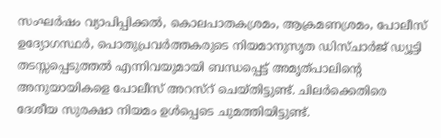സംഘർഷം വ്യാപിപ്പിക്കൽ, കൊലപാതകശ്രമം, ആക്രമണശ്രമം, പോലീസ് ഉദ്യോഗസ്ഥർ, പൊതുപ്രവർത്തകരുടെ നിയമാനുസൃത ഡിസ്ചാർജ് ഡ്യൂട്ടി തടസ്സപ്പെടുത്തൽ എന്നിവയുമായി ബന്ധപ്പെട്ട് അമൃത്പാലിന്റെ അനുയായികളെ പോലീസ് അറസ്റ് ചെയ്തിട്ടുണ്ട്. ചിലർക്കെതിരെ ദേശീയ സുരക്ഷാ നിയമം ഉൾപ്പെടെ ചുമത്തിയിട്ടുണ്ട്.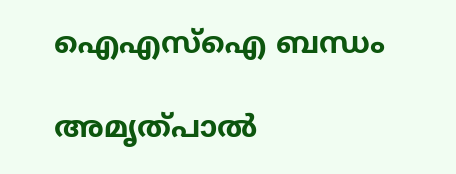ഐഎസ്ഐ ബന്ധം

അമൃത്പാൽ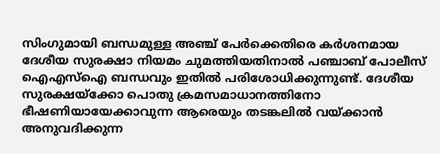സിംഗുമായി ബന്ധമുള്ള അഞ്ച് പേർക്കെതിരെ കർശനമായ ദേശീയ സുരക്ഷാ നിയമം ചുമത്തിയതിനാൽ പഞ്ചാബ് പോലീസ് ഐഎസ്‌ഐ ബന്ധവും ഇതിൽ പരിശോധിക്കുന്നുണ്ട്. ദേശീയ സുരക്ഷയ്‌ക്കോ പൊതു ക്രമസമാധാനത്തിനോ ഭീഷണിയായേക്കാവുന്ന ആരെയും തടങ്കലിൽ വയ്ക്കാൻ അനുവദിക്കുന്ന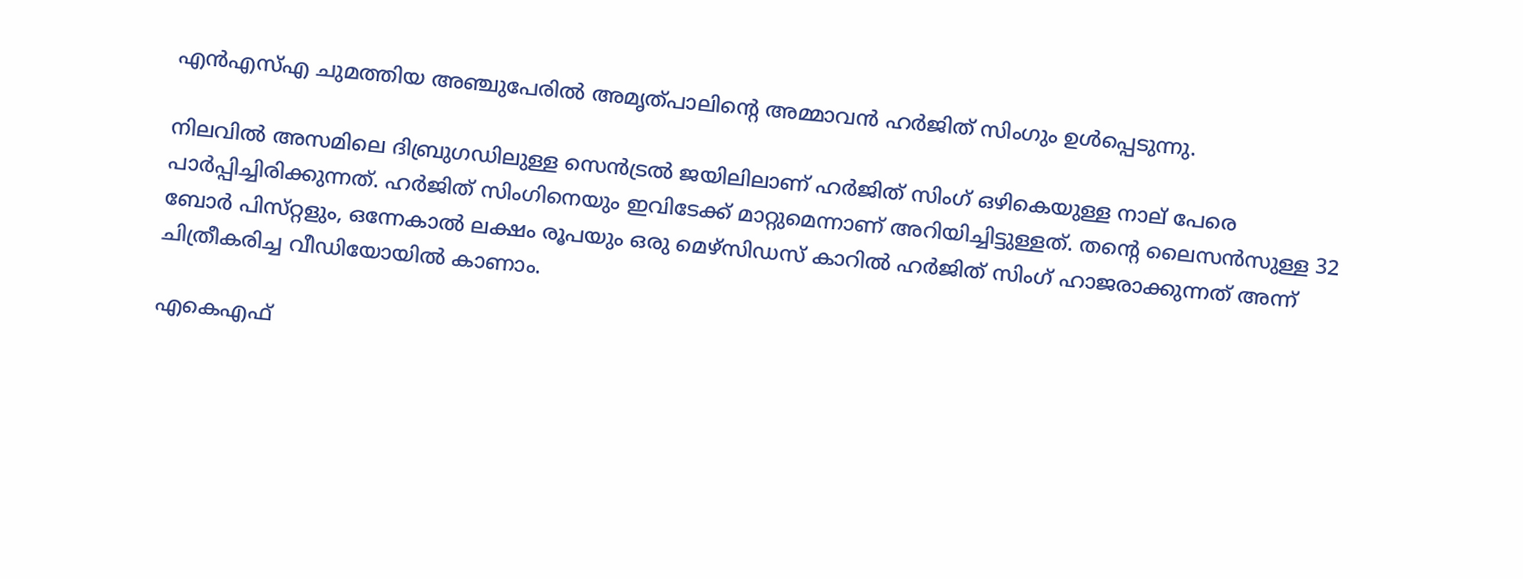എൻഎസ്‌എ ചുമത്തിയ അഞ്ചുപേരിൽ അമൃത്പാലിന്റെ അമ്മാവൻ ഹർജിത് സിംഗും ഉൾപ്പെടുന്നു.

നിലവിൽ അസമിലെ ദിബ്രുഗഡിലുള്ള സെൻട്രൽ ജയിലിലാണ് ഹർജിത് സിംഗ് ഒഴികെയുള്ള നാല് പേരെ പാർപ്പിച്ചിരിക്കുന്നത്. ഹർജിത് സിംഗിനെയും ഇവിടേക്ക് മാറ്റുമെന്നാണ് അറിയിച്ചിട്ടുള്ളത്. തന്റെ ലൈസൻസുള്ള 32 ബോർ പിസ്‌റ്റളും, ഒന്നേകാൽ ലക്ഷം രൂപയും ഒരു മെഴ്‌സിഡസ് കാറിൽ ഹർജിത് സിംഗ് ഹാജരാക്കുന്നത് അന്ന് ചിത്രീകരിച്ച വീഡിയോയിൽ കാണാം.

എകെഎഫ്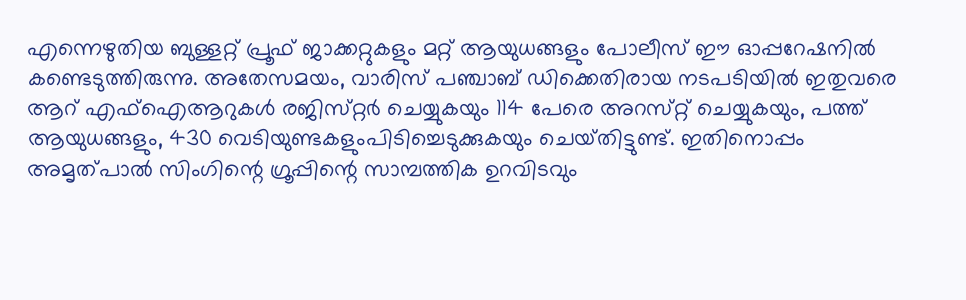എന്നെഴുതിയ ബുള്ളറ്റ് പ്രൂഫ് ജാക്കറ്റുകളും മറ്റ് ആയുധങ്ങളും പോലീസ് ഈ ഓപ്പറേഷനിൽ കണ്ടെടുത്തിരുന്നു. അതേസമയം, വാരിസ് പഞ്ചാബ് ഡിക്കെതിരായ നടപടിയിൽ ഇതുവരെ ആറ് എഫ്‌ഐആറുകൾ രജിസ്‌റ്റർ ചെയ്യുകയും 114 പേരെ അറസ്‌റ്റ് ചെയ്യുകയും, പത്ത് ആയുധങ്ങളും, 430 വെടിയുണ്ടകളുംപിടിച്ചെടുക്കുകയും ചെയ്‌തിട്ടുണ്ട്. ഇതിനൊപ്പം അമൃത്പാൽ സിംഗിന്റെ ഗ്രൂപ്പിന്റെ സാമ്പത്തിക ഉറവിടവും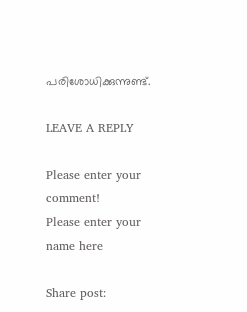പരിശോധിക്കുന്നുണ്ട്.

LEAVE A REPLY

Please enter your comment!
Please enter your name here

Share post: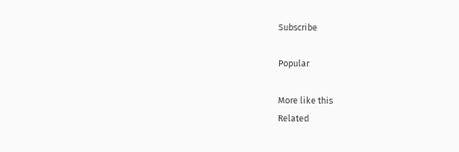Subscribe

Popular

More like this
Related